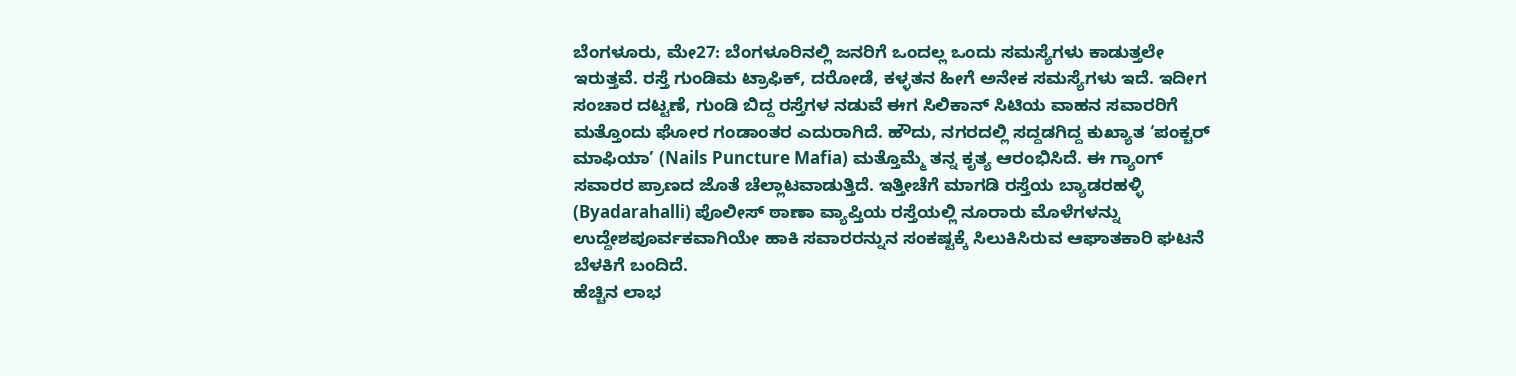ಬೆಂಗಳೂರು, ಮೇ27: ಬೆಂಗಳೂರಿನಲ್ಲಿ ಜನರಿಗೆ ಒಂದಲ್ಲ ಒಂದು ಸಮಸ್ಯೆಗಳು ಕಾಡುತ್ತಲೇ ಇರುತ್ತವೆ. ರಸ್ತೆ ಗುಂಡಿಮ ಟ್ರಾಫಿಕ್, ದರೋಡೆ, ಕಳ್ಳತನ ಹೀಗೆ ಅನೇಕ ಸಮಸ್ಯೆಗಳು ಇದೆ. ಇದೀಗ ಸಂಚಾರ ದಟ್ಟಣೆ, ಗುಂಡಿ ಬಿದ್ದ ರಸ್ತೆಗಳ ನಡುವೆ ಈಗ ಸಿಲಿಕಾನ್ ಸಿಟಿಯ ವಾಹನ ಸವಾರರಿಗೆ ಮತ್ತೊಂದು ಘೋರ ಗಂಡಾಂತರ ಎದುರಾಗಿದೆ. ಹೌದು, ನಗರದಲ್ಲಿ ಸದ್ದಡಗಿದ್ದ ಕುಖ್ಯಾತ ‘ಪಂಕ್ಚರ್ ಮಾಫಿಯಾ’ (Nails Puncture Mafia) ಮತ್ತೊಮ್ಮೆ ತನ್ನ ಕೃತ್ಯ ಆರಂಭಿಸಿದೆ. ಈ ಗ್ಯಾಂಗ್ ಸವಾರರ ಪ್ರಾಣದ ಜೊತೆ ಚೆಲ್ಲಾಟವಾಡುತ್ತಿದೆ. ಇತ್ತೀಚೆಗೆ ಮಾಗಡಿ ರಸ್ತೆಯ ಬ್ಯಾಡರಹಳ್ಳಿ (Byadarahalli) ಪೊಲೀಸ್ ಠಾಣಾ ವ್ಯಾಪ್ತಿಯ ರಸ್ತೆಯಲ್ಲಿ ನೂರಾರು ಮೊಳೆಗಳನ್ನು ಉದ್ದೇಶಪೂರ್ವಕವಾಗಿಯೇ ಹಾಕಿ ಸವಾರರನ್ನುನ ಸಂಕಷ್ಟಕ್ಕೆ ಸಿಲುಕಿಸಿರುವ ಆಘಾತಕಾರಿ ಘಟನೆ ಬೆಳಕಿಗೆ ಬಂದಿದೆ.
ಹೆಚ್ಚಿನ ಲಾಭ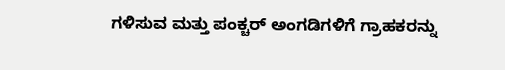ಗಳಿಸುವ ಮತ್ತು ಪಂಕ್ಚರ್ ಅಂಗಡಿಗಳಿಗೆ ಗ್ರಾಹಕರನ್ನು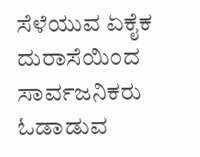ಸೆಳೆಯುವ ಏಕೈಕ ದುರಾಸೆಯಿಂದ ಸಾರ್ವಜನಿಕರು ಓಡಾಡುವ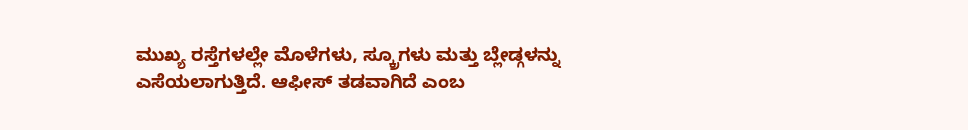ಮುಖ್ಯ ರಸ್ತೆಗಳಲ್ಲೇ ಮೊಳೆಗಳು, ಸ್ಕ್ರೂಗಳು ಮತ್ತು ಬ್ಲೇಡ್ಗಳನ್ನು ಎಸೆಯಲಾಗುತ್ತಿದೆ. ಆಫೀಸ್ ತಡವಾಗಿದೆ ಎಂಬ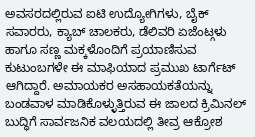ಅವಸರದಲ್ಲಿರುವ ಐಟಿ ಉದ್ಯೋಗಿಗಳು, ಬೈಕ್ ಸವಾರರು, ಕ್ಯಾಬ್ ಚಾಲಕರು, ಡೆಲಿವರಿ ಏಜೆಂಟ್ಗಳು ಹಾಗೂ ಸಣ್ಣ ಮಕ್ಕಳೊಂದಿಗೆ ಪ್ರಯಾಣಿಸುವ ಕುಟುಂಬಗಳೇ ಈ ಮಾಫಿಯಾದ ಪ್ರಮುಖ ಟಾರ್ಗೆಟ್ ಆಗಿದ್ದಾರೆ. ಅಮಾಯಕರ ಅಸಹಾಯಕತೆಯನ್ನು ಬಂಡವಾಳ ಮಾಡಿಕೊಳ್ಳುತ್ತಿರುವ ಈ ಜಾಲದ ಕ್ರಿಮಿನಲ್ ಬುದ್ಧಿಗೆ ಸಾರ್ವಜನಿಕ ವಲಯದಲ್ಲಿ ತೀವ್ರ ಆಕ್ರೋಶ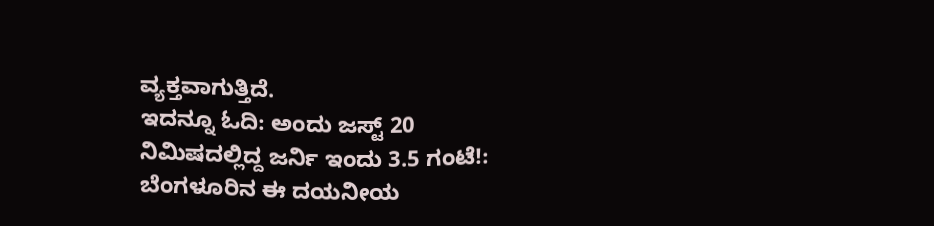ವ್ಯಕ್ತವಾಗುತ್ತಿದೆ.
ಇದನ್ನೂ ಓದಿ: ಅಂದು ಜಸ್ಟ್ 20 ನಿಮಿಷದಲ್ಲಿದ್ದ ಜರ್ನಿ ಇಂದು 3.5 ಗಂಟೆ!: ಬೆಂಗಳೂರಿನ ಈ ದಯನೀಯ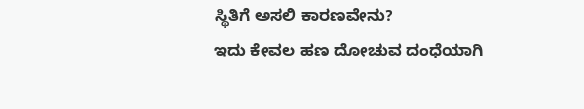ಸ್ಥಿತಿಗೆ ಅಸಲಿ ಕಾರಣವೇನು?
ಇದು ಕೇವಲ ಹಣ ದೋಚುವ ದಂಧೆಯಾಗಿ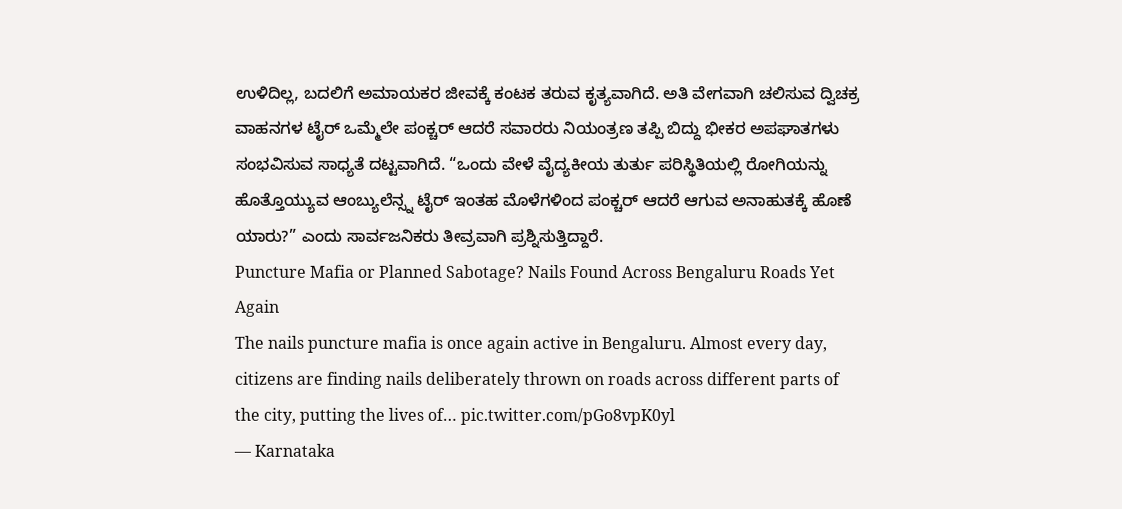ಉಳಿದಿಲ್ಲ, ಬದಲಿಗೆ ಅಮಾಯಕರ ಜೀವಕ್ಕೆ ಕಂಟಕ ತರುವ ಕೃತ್ಯವಾಗಿದೆ. ಅತಿ ವೇಗವಾಗಿ ಚಲಿಸುವ ದ್ವಿಚಕ್ರ ವಾಹನಗಳ ಟೈರ್ ಒಮ್ಮೆಲೇ ಪಂಕ್ಚರ್ ಆದರೆ ಸವಾರರು ನಿಯಂತ್ರಣ ತಪ್ಪಿ ಬಿದ್ದು ಭೀಕರ ಅಪಘಾತಗಳು ಸಂಭವಿಸುವ ಸಾಧ್ಯತೆ ದಟ್ಟವಾಗಿದೆ. “ಒಂದು ವೇಳೆ ವೈದ್ಯಕೀಯ ತುರ್ತು ಪರಿಸ್ಥಿತಿಯಲ್ಲಿ ರೋಗಿಯನ್ನು ಹೊತ್ತೊಯ್ಯುವ ಆಂಬ್ಯುಲೆನ್ಸ್ನ ಟೈರ್ ಇಂತಹ ಮೊಳೆಗಳಿಂದ ಪಂಕ್ಚರ್ ಆದರೆ ಆಗುವ ಅನಾಹುತಕ್ಕೆ ಹೊಣೆ ಯಾರು?” ಎಂದು ಸಾರ್ವಜನಿಕರು ತೀವ್ರವಾಗಿ ಪ್ರಶ್ನಿಸುತ್ತಿದ್ದಾರೆ.
Puncture Mafia or Planned Sabotage? Nails Found Across Bengaluru Roads Yet Again
The nails puncture mafia is once again active in Bengaluru. Almost every day, citizens are finding nails deliberately thrown on roads across different parts of the city, putting the lives of… pic.twitter.com/pGo8vpK0yl
— Karnataka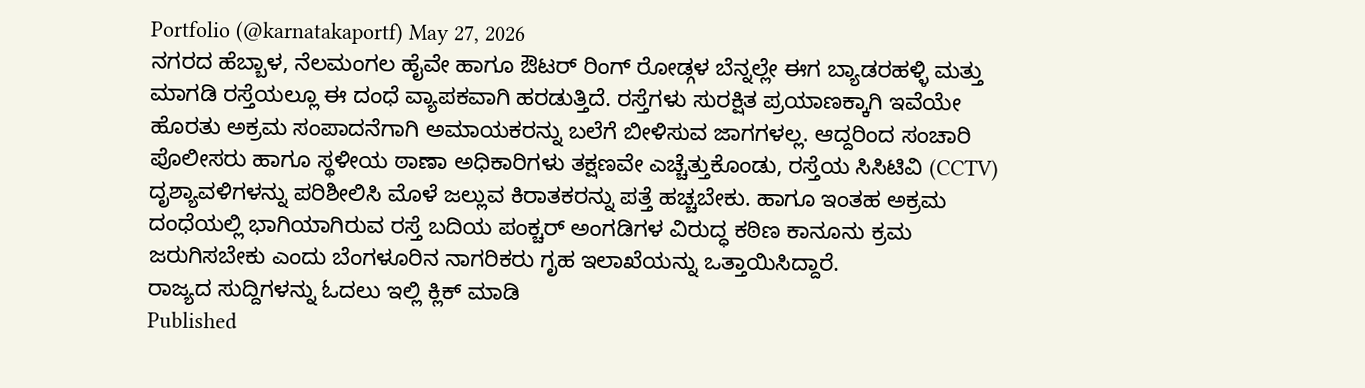Portfolio (@karnatakaportf) May 27, 2026
ನಗರದ ಹೆಬ್ಬಾಳ, ನೆಲಮಂಗಲ ಹೈವೇ ಹಾಗೂ ಔಟರ್ ರಿಂಗ್ ರೋಡ್ಗಳ ಬೆನ್ನಲ್ಲೇ ಈಗ ಬ್ಯಾಡರಹಳ್ಳಿ ಮತ್ತು ಮಾಗಡಿ ರಸ್ತೆಯಲ್ಲೂ ಈ ದಂಧೆ ವ್ಯಾಪಕವಾಗಿ ಹರಡುತ್ತಿದೆ. ರಸ್ತೆಗಳು ಸುರಕ್ಷಿತ ಪ್ರಯಾಣಕ್ಕಾಗಿ ಇವೆಯೇ ಹೊರತು ಅಕ್ರಮ ಸಂಪಾದನೆಗಾಗಿ ಅಮಾಯಕರನ್ನು ಬಲೆಗೆ ಬೀಳಿಸುವ ಜಾಗಗಳಲ್ಲ. ಆದ್ದರಿಂದ ಸಂಚಾರಿ ಪೊಲೀಸರು ಹಾಗೂ ಸ್ಥಳೀಯ ಠಾಣಾ ಅಧಿಕಾರಿಗಳು ತಕ್ಷಣವೇ ಎಚ್ಚೆತ್ತುಕೊಂಡು, ರಸ್ತೆಯ ಸಿಸಿಟಿವಿ (CCTV) ದೃಶ್ಯಾವಳಿಗಳನ್ನು ಪರಿಶೀಲಿಸಿ ಮೊಳೆ ಜಲ್ಲುವ ಕಿರಾತಕರನ್ನು ಪತ್ತೆ ಹಚ್ಚಬೇಕು. ಹಾಗೂ ಇಂತಹ ಅಕ್ರಮ ದಂಧೆಯಲ್ಲಿ ಭಾಗಿಯಾಗಿರುವ ರಸ್ತೆ ಬದಿಯ ಪಂಕ್ಚರ್ ಅಂಗಡಿಗಳ ವಿರುದ್ಧ ಕಠಿಣ ಕಾನೂನು ಕ್ರಮ ಜರುಗಿಸಬೇಕು ಎಂದು ಬೆಂಗಳೂರಿನ ನಾಗರಿಕರು ಗೃಹ ಇಲಾಖೆಯನ್ನು ಒತ್ತಾಯಿಸಿದ್ದಾರೆ.
ರಾಜ್ಯದ ಸುದ್ದಿಗಳನ್ನು ಓದಲು ಇಲ್ಲಿ ಕ್ಲಿಕ್ ಮಾಡಿ
Published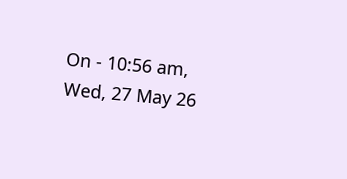On - 10:56 am, Wed, 27 May 26